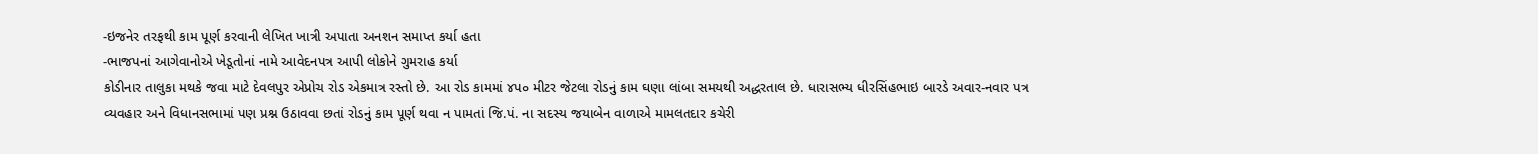-ઇજનેર તરફથી કામ પૂર્ણ કરવાની લેખિત ખાત્રી અપાતા અનશન સમાપ્ત કર્યા હતા
-ભાજપનાં આગેવાનોએ ખેડૂતોનાં નામે આવેદનપત્ર આપી લોકોને ગુમરાહ કર્યા
કોડીનાર તાલુકા મથકે જવા માટે દેવલપુર એપ્રોચ રોડ એકમાત્ર રસ્તો છે. આ રોડ કામમાં ૪પ૦ મીટર જેટલા રોડનું કામ ઘણા લાંબા સમયથી અદ્ધરતાલ છે. ધારાસભ્ય ધીરસિંહભાઇ બારડે અવાર-નવાર પત્ર વ્યવહાર અને વિધાનસભામાં પણ પ્રશ્ન ઉઠાવવા છતાં રોડનું કામ પૂર્ણ થવા ન પામતાં જિ.પં. ના સદસ્ય જયાબેન વાળાએ મામલતદાર કચેરી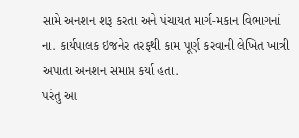સામે અનશન શરૂ કરતા અને પંચાયત માર્ગ-મકાન વિભાગનાં ના. કાર્યપાલક ઇજનેર તરફથી કામ પૂર્ણ કરવાની લેખિત ખાત્રી અપાતા અનશન સમાપ્ત કર્યા હતા.
પરંતુ આ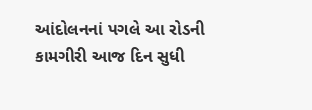આંદોલનનાં પગલે આ રોડની કામગીરી આજ દિન સુધી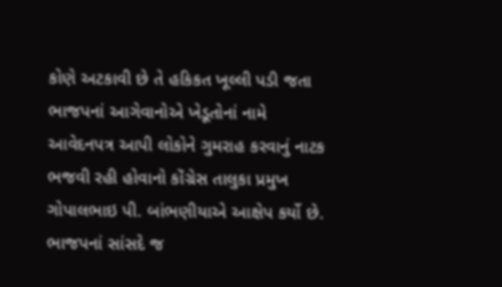કોણે અટકાવી છે તે હકિકત ખૂલ્લી પડી જતા ભાજપનાં આગેવાનોએ ખેડૂતોનાં નામે આવેદનપત્ર આપી લોકોને ગુમરાહ કરવાનું નાટક ભજવી રહી હોવાનો કોંગ્રેસ તાલુકા પ્રમુખ ગોપાલભાઇ પી. બાંભણીયાએ આક્ષેપ કર્યો છે. ભાજપનાં સાંસદે જ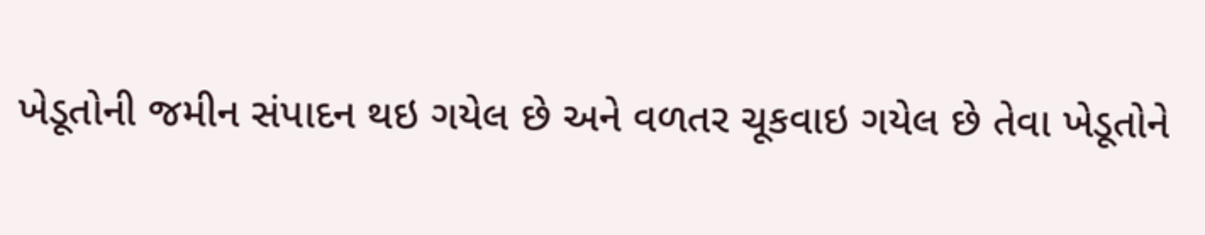ખેડૂતોની જમીન સંપાદન થઇ ગયેલ છે અને વળતર ચૂકવાઇ ગયેલ છે તેવા ખેડૂતોને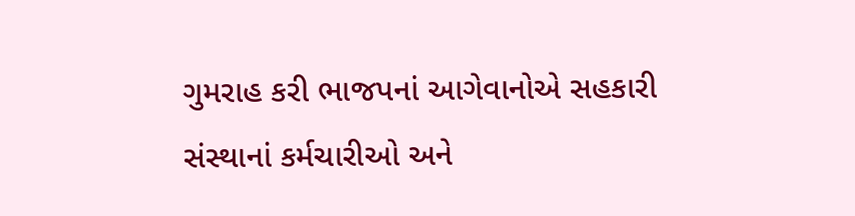ગુમરાહ કરી ભાજપનાં આગેવાનોએ સહકારી સંસ્થાનાં કર્મચારીઓ અને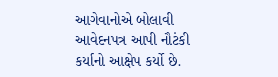આગેવાનોએ બોલાવી આવેદનપત્ર આપી નૌટંકી કર્યાનો આક્ષેપ કર્યો છે.